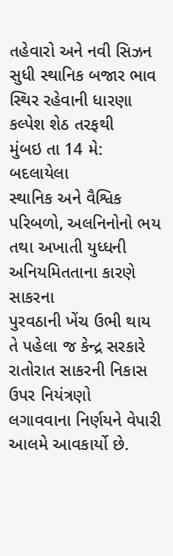તહેવારો અને નવી સિઝન સુધી સ્થાનિક બજાર ભાવ સ્થિર રહેવાની ધારણા
કલ્પેશ શેઠ તરફથી
મુંબઇ તા 14 મે: બદલાયેલા
સ્થાનિક અને વૈશ્વિક પરિબળો, અલનિનોનો ભય તથા અખાતી યુધ્ધની અનિયમિતતાના કારણે સાકરના
પુરવઠાની ખેંચ ઉભી થાય તે પહેલા જ કેન્દ્ર સરકારે રાતોરાત સાકરની નિકાસ ઉપર નિયંત્રણો
લગાવવાના નિર્ણયને વેપારી આલમે આવકાર્યો છે.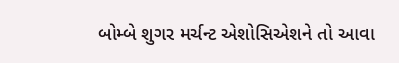બોમ્બે શુગર મર્ચન્ટ એશોસિએશને તો આવા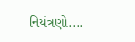નિયંત્રણો....